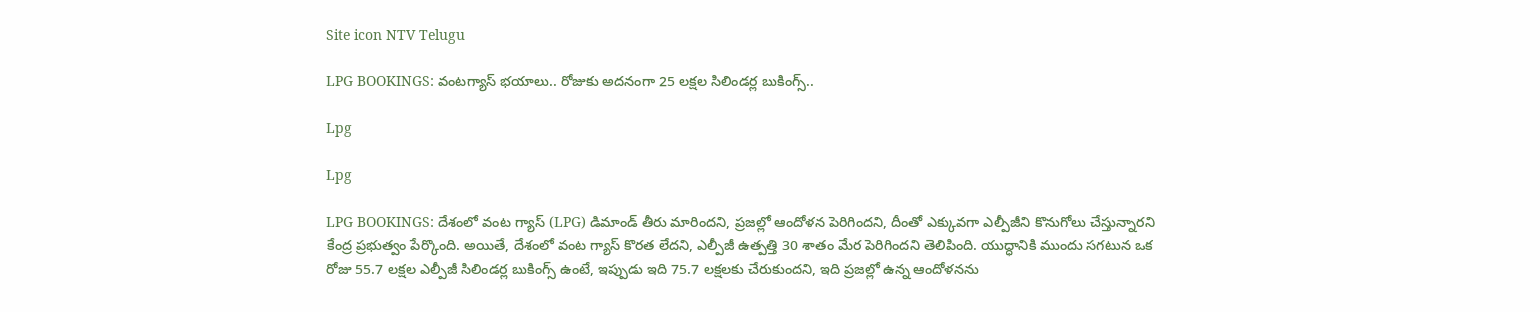Site icon NTV Telugu

LPG BOOKINGS: వంటగ్యాస్‌‌ భయాలు.. రోజుకు అదనంగా 25 లక్షల సిలిండర్ల బుకింగ్స్..

Lpg

Lpg

LPG BOOKINGS: దేశంలో వంట గ్యాస్ (LPG) డిమాండ్ తీరు మారిందని, ప్రజల్లో ఆందోళన పెరిగిందని, దీంతో ఎక్కువగా ఎల్పీజీని కొనుగోలు చేస్తున్నారని కేంద్ర ప్రభుత్వం పేర్కొంది. అయితే, దేశంలో వంట గ్యాస్ కొరత లేదని, ఎల్పీజీ ఉత్పత్తి 30 శాతం మేర పెరిగిందని తెలిపింది. యుద్ధానికి ముందు సగటున ఒక రోజు 55.7 లక్షల ఎల్పీజీ సిలిండర్ల బుకింగ్స్ ఉంటే, ఇప్పుడు ఇది 75.7 లక్షలకు చేరుకుందని, ఇది ప్రజల్లో ఉన్న ఆందోళనను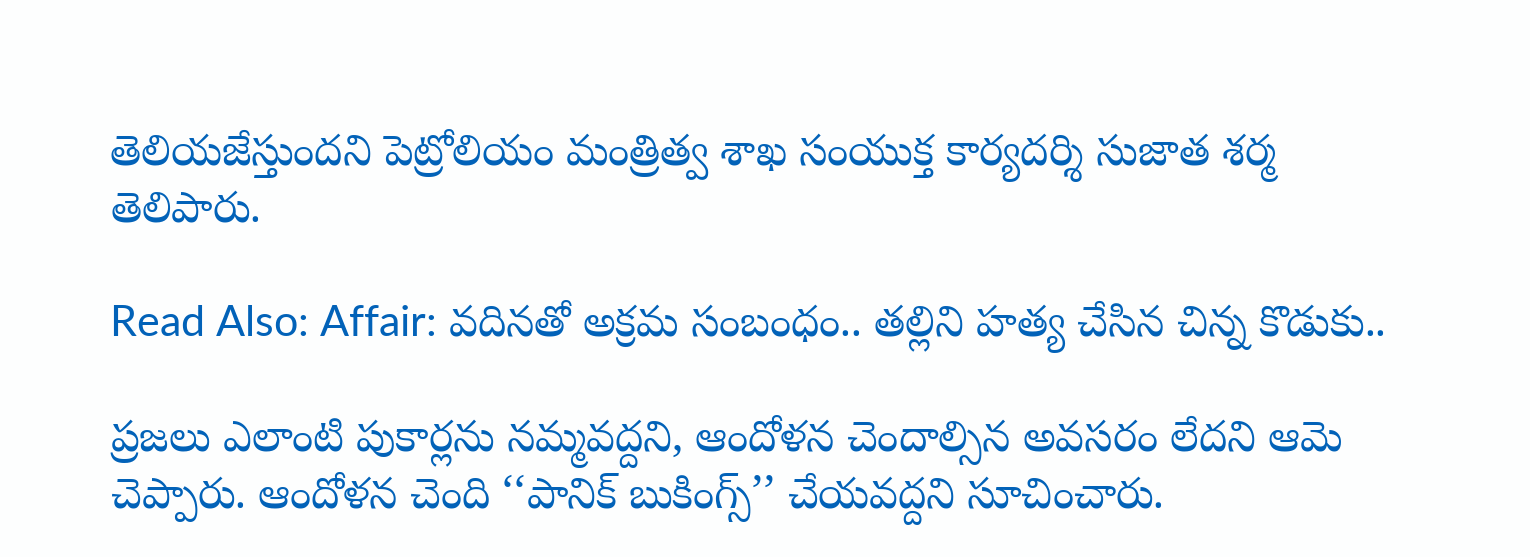తెలియజేస్తుందని పెట్రోలియం మంత్రిత్వ శాఖ సంయుక్త కార్యదర్శి సుజాత శర్మ తెలిపారు.

Read Also: Affair: వదినతో అక్రమ సంబంధం.. తల్లిని హత్య చేసిన చిన్న కొడుకు..

ప్రజలు ఎలాంటి పుకార్లను నమ్మవద్దని, ఆందోళన చెందాల్సిన అవసరం లేదని ఆమె చెప్పారు. ఆందోళన చెంది ‘‘పానిక్ బుకింగ్స్’’ చేయవద్దని సూచించారు.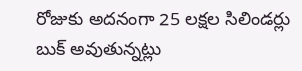రోజుకు అదనంగా 25 లక్షల సిలిండర్లు బుక్ అవుతున్నట్లు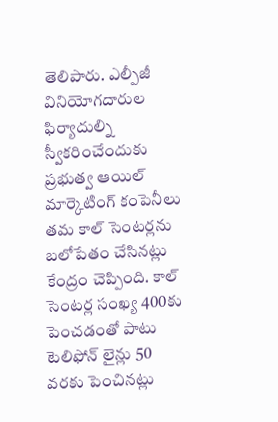తెలిపారు. ఎల్పీజీ వినియోగదారుల ఫిర్యాదుల్ని స్వీకరించేందుకు ప్రభుత్వ ఆయిల్ మార్కెటింగ్ కంపెనీలు తమ కాల్ సెంటర్లను బలోపేతం చేసినట్లు కేంద్రం చెప్పింది. కాల్ సెంటర్ల సంఖ్య 400కు పెంచడంతో పాటు టెలిఫోన్ లైన్లు 50 వరకు పెంచినట్లు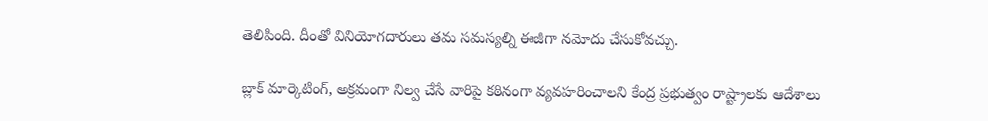తెలిపింది. దీంతో వినియోగదారులు తమ సమస్యల్ని ఈజీగా నమోదు చేసుకోవచ్చు.

బ్లాక్ మార్కెటింగ్, అక్రమంగా నిల్వ చేసే వారిపై కఠినంగా వ్యవహరించాలని కేంద్ర ప్రభుత్వం రాష్ట్రాలకు ఆదేశాలు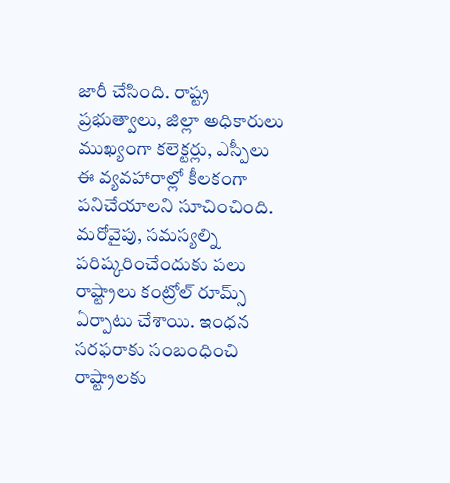జారీ చేసింది. రాష్ట్ర ప్రభుత్వాలు, జిల్లా అధికారులు ముఖ్యంగా కలెక్టర్లు, ఎస్పీలు ఈ వ్యవహారాల్లో కీలకంగా పనిచేయాలని సూచించింది. మరోవైపు, సమస్యల్ని పరిష్కరించేందుకు పలు రాష్ట్రాలు కంట్రోల్ రూమ్స్ ఏర్పాటు చేశాయి. ఇంధన సరఫరాకు సంబంధించి రాష్ట్రాలకు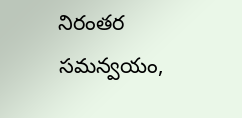నిరంతర సమన్వయం,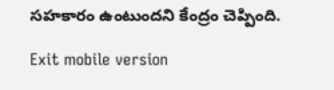సహకారం ఉంటుందని కేంద్రం చెప్పింది.

Exit mobile version